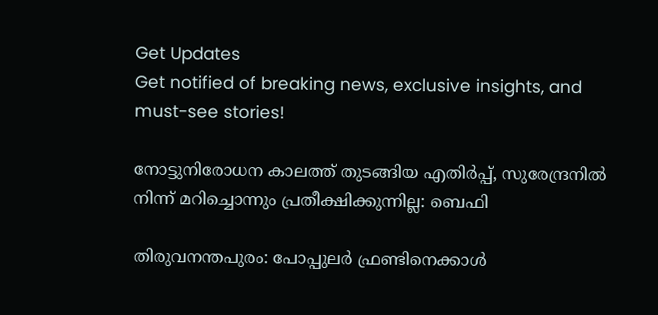Get Updates
Get notified of breaking news, exclusive insights, and must-see stories!

നോട്ടുനിരോധന കാലത്ത് തുടങ്ങിയ എതിര്‍പ്പ്, സുരേന്ദ്രനില്‍ നിന്ന് മറിച്ചൊന്നും പ്രതീക്ഷിക്കുന്നില്ല: ബെഫി

തിരുവനന്തപുരം: പോപ്പുലര്‍ ഫ്രണ്ടിനെക്കാള്‍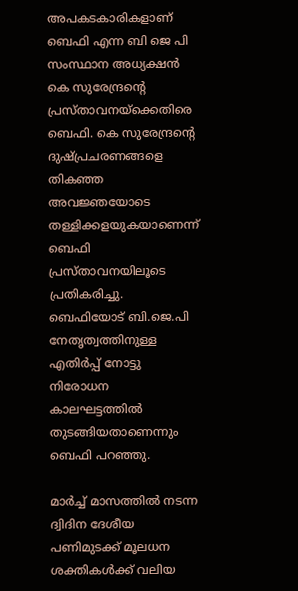അപകടകാരികളാണ് ബെഫി എന്ന ബി ജെ പി സംസ്ഥാന അധ്യക്ഷന്‍ കെ സുരേന്ദ്രന്റെ പ്രസ്താവനയ്ക്കെതിരെ ബെഫി. കെ സുരേന്ദ്രന്റെ ദുഷ്പ്രചരണങ്ങളെ തികഞ്ഞ അവജ്ഞയോടെ തള്ളിക്കളയുകയാണെന്ന് ബെഫി പ്രസ്താവനയിലൂടെ പ്രതികരിച്ചു. ബെഫിയോട് ബി.ജെ.പി നേതൃത്വത്തിനുള്ള എതിര്‍പ്പ് നോട്ടു നിരോധന കാലഘട്ടത്തില്‍ തുടങ്ങിയതാണെന്നും ബെഫി പറഞ്ഞു.

മാര്‍ച്ച് മാസത്തില്‍ നടന്ന ദ്വിദിന ദേശീയ പണിമുടക്ക് മൂലധന ശക്തികള്‍ക്ക് വലിയ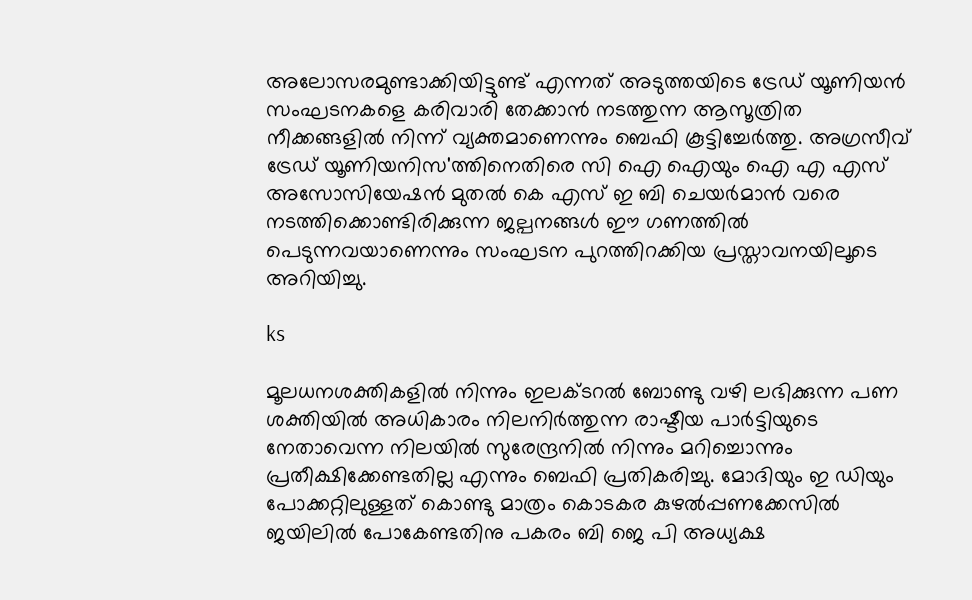അലോസരമുണ്ടാക്കിയിട്ടുണ്ട് എന്നത് അടുത്തയിടെ ട്രേഡ് യൂണിയന്‍ സംഘടനകളെ കരിവാരി തേക്കാന്‍ നടത്തുന്ന ആസൂത്രിത നീക്കങ്ങളില്‍ നിന്ന് വ്യക്തമാണെന്നും ബെഫി കൂട്ടിച്ചേര്‍ത്തു. അഗ്രസീവ് ട്രേഡ് യൂണിയനിസ'ത്തിനെതിരെ സി ഐ ഐയും ഐ എ എസ് അസോസിയേഷന്‍ മുതല്‍ കെ എസ് ഇ ബി ചെയര്‍മാന്‍ വരെ നടത്തിക്കൊണ്ടിരിക്കുന്ന ജല്പനങ്ങള്‍ ഈ ഗണത്തില്‍ പെടുന്നവയാണെന്നും സംഘടന പുറത്തിറക്കിയ പ്രസ്താവനയിലൂടെ അറിയിച്ചു.

ks

മൂലധനശക്തികളില്‍ നിന്നും ഇലക്ടറല്‍ ബോണ്ടു വഴി ലഭിക്കുന്ന പണ ശക്തിയില്‍ അധികാരം നിലനിര്‍ത്തുന്ന രാഷ്ടീയ പാര്‍ട്ടിയുടെ നേതാവെന്ന നിലയില്‍ സുരേന്ദ്രനില്‍ നിന്നും മറിച്ചൊന്നും പ്രതീക്ഷിക്കേണ്ടതില്ല എന്നും ബെഫി പ്രതികരിച്ചു. മോദിയും ഇ ഡിയും പോക്കറ്റിലുള്ളത് കൊണ്ടു മാത്രം കൊടകര കുഴല്‍പ്പണക്കേസില്‍ ജയിലില്‍ പോകേണ്ടതിനു പകരം ബി ജെ പി അധ്യക്ഷ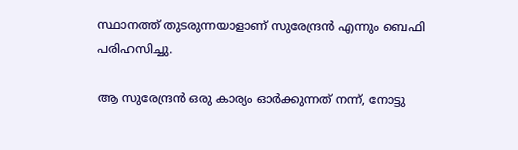സ്ഥാനത്ത് തുടരുന്നയാളാണ് സുരേന്ദ്രന്‍ എന്നും ബെഫി പരിഹസിച്ചു.

ആ സുരേന്ദ്രന്‍ ഒരു കാര്യം ഓര്‍ക്കുന്നത് നന്ന്, നോട്ടു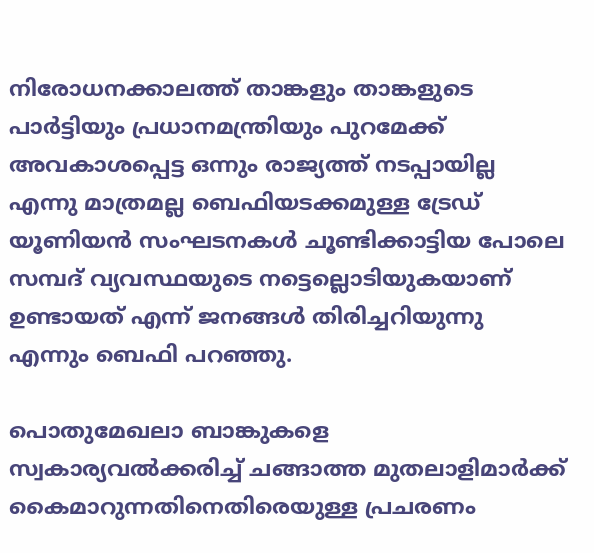നിരോധനക്കാലത്ത് താങ്കളും താങ്കളുടെ പാര്‍ട്ടിയും പ്രധാനമന്ത്രിയും പുറമേക്ക് അവകാശപ്പെട്ട ഒന്നും രാജ്യത്ത് നടപ്പായില്ല എന്നു മാത്രമല്ല ബെഫിയടക്കമുള്ള ട്രേഡ് യൂണിയന്‍ സംഘടനകള്‍ ചൂണ്ടിക്കാട്ടിയ പോലെ സമ്പദ് വ്യവസ്ഥയുടെ നട്ടെല്ലൊടിയുകയാണ് ഉണ്ടായത് എന്ന് ജനങ്ങള്‍ തിരിച്ചറിയുന്നു എന്നും ബെഫി പറഞ്ഞു.

പൊതുമേഖലാ ബാങ്കുകളെ സ്വകാര്യവല്‍ക്കരിച്ച് ചങ്ങാത്ത മുതലാളിമാര്‍ക്ക് കൈമാറുന്നതിനെതിരെയുള്ള പ്രചരണം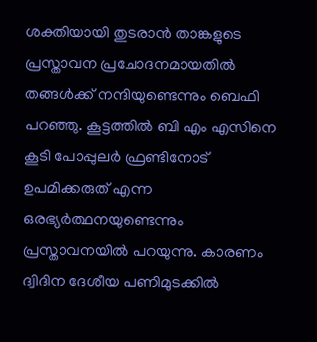ശക്തിയായി തുടരാന്‍ താങ്കളുടെ പ്രസ്താവന പ്രചോദനമായതില്‍ തങ്ങള്‍ക്ക് നന്ദിയുണ്ടെന്നും ബെഫി പറഞ്ഞു. കൂട്ടത്തില്‍ ബി എം എസിനെ കൂടി പോപ്പുലര്‍ ഫ്രണ്ടിനോട് ഉപമിക്കരുത് എന്ന ഒരഭ്യര്‍ത്ഥനയുണ്ടെന്നും പ്രസ്താവനയില്‍ പറയുന്നു. കാരണം ദ്വിദിന ദേശീയ പണിമുടക്കില്‍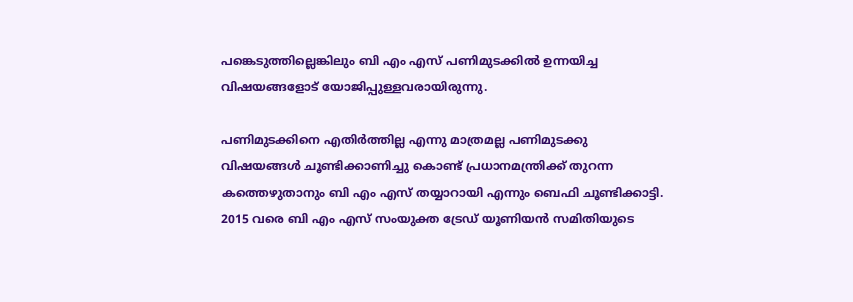പങ്കെടുത്തില്ലെങ്കിലും ബി എം എസ് പണിമുടക്കില്‍ ഉന്നയിച്ച വിഷയങ്ങളോട് യോജിപ്പുള്ളവരായിരുന്നു.

പണിമുടക്കിനെ എതിര്‍ത്തില്ല എന്നു മാത്രമല്ല പണിമുടക്കു വിഷയങ്ങള്‍ ചൂണ്ടിക്കാണിച്ചു കൊണ്ട് പ്രധാനമന്ത്രിക്ക് തുറന്ന കത്തെഴുതാനും ബി എം എസ് തയ്യാറായി എന്നും ബെഫി ചൂണ്ടിക്കാട്ടി. 2015 വരെ ബി എം എസ് സംയുക്ത ട്രേഡ് യൂണിയന്‍ സമിതിയുടെ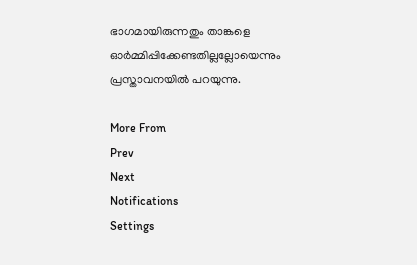ഭാഗമായിരുന്നതും താങ്കളെ ഓര്‍മ്മിപ്പിക്കേണ്ടതില്ലല്ലോയെന്നും പ്രസ്താവനയില്‍ പറയുന്നു.

More From
Prev
Next
Notifications
Settings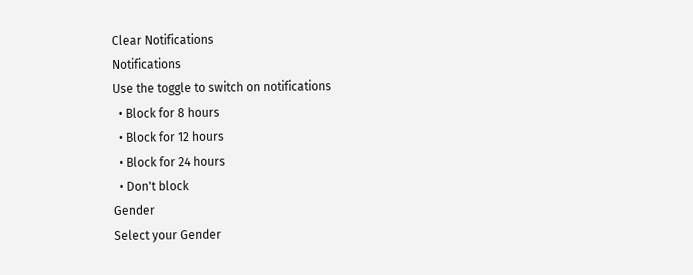Clear Notifications
Notifications
Use the toggle to switch on notifications
  • Block for 8 hours
  • Block for 12 hours
  • Block for 24 hours
  • Don't block
Gender
Select your Gender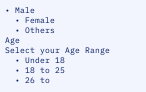• Male
  • Female
  • Others
Age
Select your Age Range
  • Under 18
  • 18 to 25
  • 26 to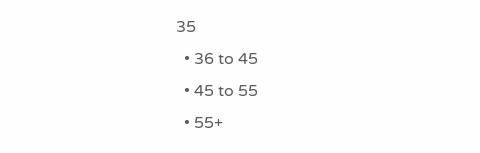35
  • 36 to 45
  • 45 to 55
  • 55+